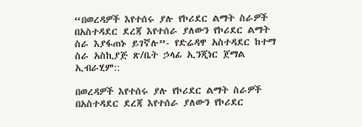“በወረዳዎች እየተሰሩ ያሉ የኮሪደር ልማት ስራዎች በአስተዳደር ደረጃ እየተሰራ ያለውን የኮሪደር ልማት ስራ እያፋጠኑ ይገኛሉ”- የድሬዳዋ አስተዳደር ከተማ ስራ አስኪያጅ ጽ/ቤት ኃላፊ ኢንጂነር ጀማል ኢብራሂም::

በወረዳዎች እየተሰሩ ያሉ የኮሪደር ልማት ስራዎች በአስተዳደር ደረጃ እየተሰራ ያለውን የኮሪደር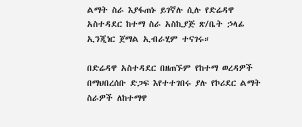ልማት ስራ እያፋጠኑ ይገኛሉ ሲሉ የድሬዳዋ አስተዳደር ከተማ ስራ አስኪያጅ ጽ/ቤት ኃላፊ ኢንጂነር ጀማል ኢብራሂም ተናገሩ።

በድሬዳዋ አስተዳደር በዘጠኙም የከተማ ወረዳዎች በማህበረሰቡ ድጋፍ እየተተገበሩ ያሉ የኮሪደር ልማት ስራዎች ለከተማዋ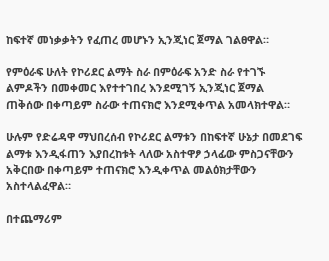ከፍተኛ መነቃቃትን የፈጠረ መሆኑን ኢንጂነር ጀማል ገልፀዋል።

የምዕራፍ ሁለት የኮሪደር ልማት ስራ በምዕራፍ አንድ ስራ የተገኙ ልምዶችን በመቀመር እየተተገበረ እንደሚገኝ ኢንጂነር ጀማል ጠቅሰው በቀጣይም ስራው ተጠናክሮ እንደሚቀጥል አመላክተዋል።

ሁሉም የድሬዳዋ ማህበረሰብ የኮሪደር ልማቱን በከፍተኛ ሁኔታ በመደገፍ ልማቱ እንዲፋጠን እያበረከቱት ላለው አስተዋፆ ኃላፊው ምስጋናቸውን አቅርበው በቀጣይም ተጠናክሮ እንዲቀጥል መልዕክታቸውን አስተላልፈዋል።

በተጨማሪም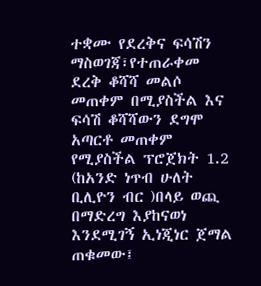ተቋሙ የደረቅና ፍሳሽን ማስወገጃ፣የተጠራቀመ ደረቅ ቆሻሻ መልሶ መጠቀም በሚያስችል እና ፍሳሽ ቆሻሻውን ደግሞ አጣርቶ መጠቀም የሚያስችል ፕሮጀክት 1.2 (ከአንድ ነጥብ ሁለት ቢሊዮን ብር )በላይ ወጪ በማድረግ እያከናወነ እንደሚገኝ ኢነጂነር ጀማል ጠቁመው፤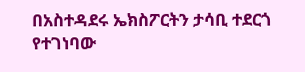በአስተዳደሩ ኤክስፖርትን ታሳቢ ተደርጎ የተገነባው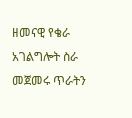ዘመናዊ የቄራ አገልግሎት ስራ መጀመሩ ጥራትን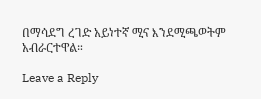በማሳደግ ረገድ አይነተኛ ሚና እንደሚጫወትም አብራርተዋል።

Leave a Reply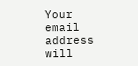Your email address will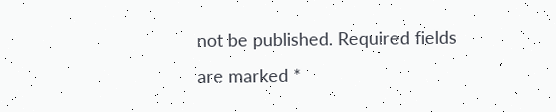not be published. Required fields are marked *